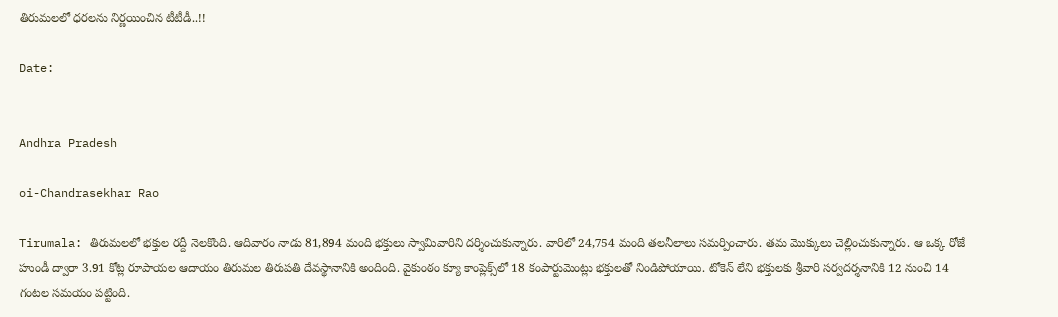తిరుమలలో ధరలను నిర్ణయించిన టీటీడీ..!!

Date:


Andhra Pradesh

oi-Chandrasekhar Rao

Tirumala: తిరుమలలో భక్తుల రద్దీ నెలకొంది. ఆదివారం నాడు 81,894 మంది భక్తులు స్వామివారిని దర్శించుకున్నారు. వారిలో 24,754 మంది తలనీలాలు సమర్పించారు. తమ మొక్కులు చెల్లించుకున్నారు. ఆ ఒక్క రోజే హుండీ ద్వారా 3.91 కోట్ల రూపాయల ఆదాయం తిరుమల తిరుపతి దేవస్థానానికి అందింది. వైకుంఠం క్యూ కాంప్లెక్స్‌లో 18 కంపార్టుమెంట్లు భక్తులతో నిండిపోయాయి. టోకెన్‌ లేని భక్తులకు శ్రీవారి సర్వదర్శనానికి 12 నుంచి 14 గంటల సమయం పట్టింది.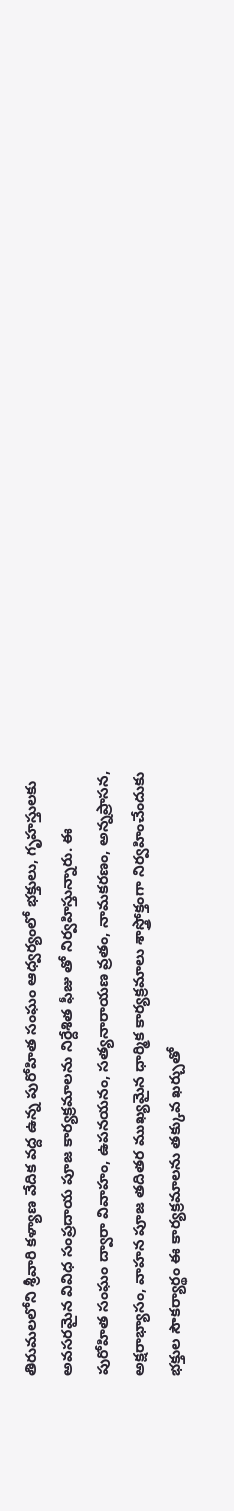తిరుమలలోని శ్రీవారి కళ్యాణ వేదిక వద్ద ఉన్న పురోహిత సంఘం ఆధ్వర్యంలో భక్తులు, గృహస్తులకు అవసరమైన వివిధ సంప్రదాయ పూజ కార్యక్రమాలను నిర్దేశిత ఫీజు తో నిర్వహిస్తున్నారు. ఈ పురోహిత సంఘం ద్వారా వివాహం, ఉపనయనం, సత్యనారాయణ వ్రతం, నామకరణం, అన్నప్రాసన, అక్షరాభ్యాసం, వాహన పూజ తదితర ముఖ్యమైన ధార్మిక కార్యక్రమాలు శాస్త్రోక్తంగా నిర్వహించేందుకు భక్తుల సౌకర్యార్థం ఈ కార్యక్రమాలను తక్కువ ఖర్చుతో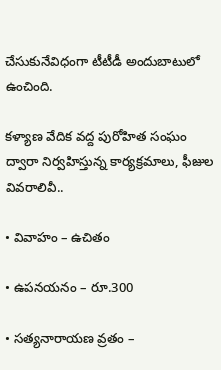చేసుకునేవిధంగా టీటీడీ అందుబాటులో ఉంచింది.

కళ్యాణ వేదిక వద్ద పురోహిత సంఘం ద్వారా నిర్వహిస్తున్న కార్యక్రమాలు, ఫీజుల వివరాలివీ..

• వివాహం – ఉచితం

• ఉపనయనం – రూ.300

• సత్యనారాయణ వ్రతం –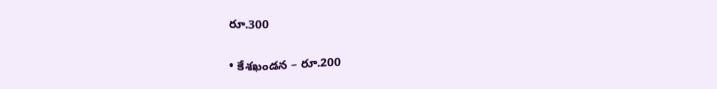రూ.300

• కేశఖండన – రూ.200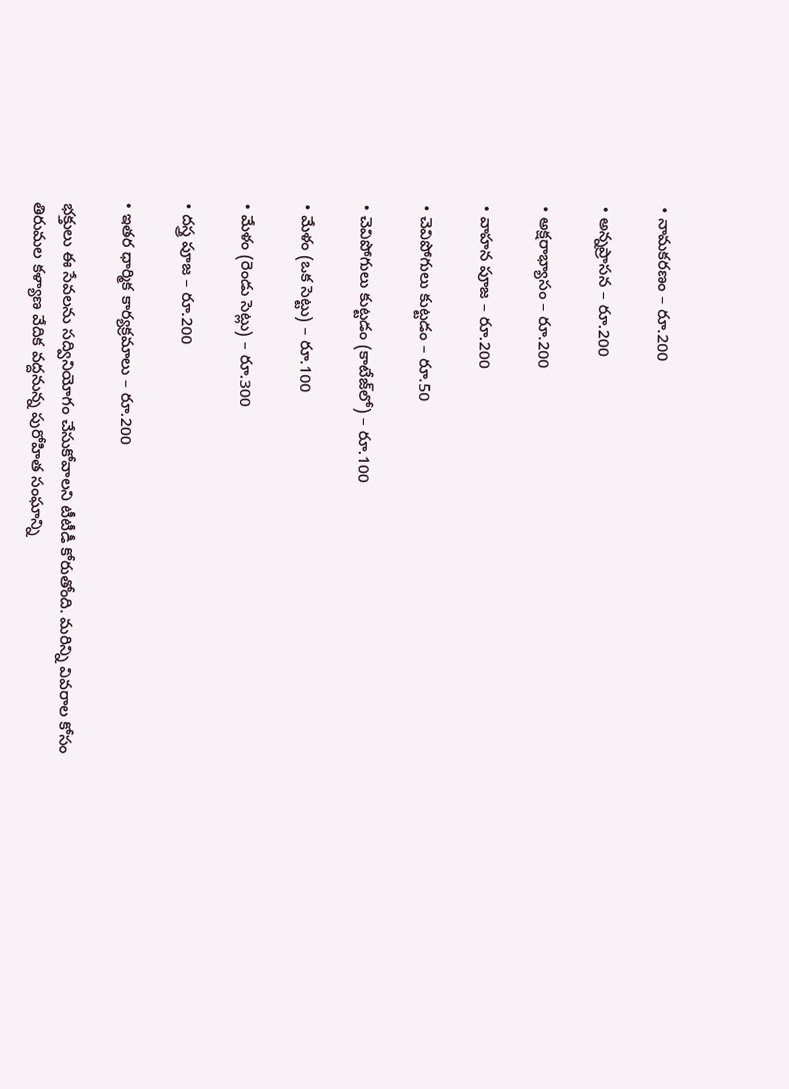• నామకరణం – రూ.200

• అన్నప్రాసన – రూ.200

• అక్షరాభ్యాసం – రూ.200

• వాహన పూజ – రూ.200

• చెవిపోగులు కుట్టడం – రూ.50

• చెవిపోగులు కుట్టడం (కాటేజ్‌లో) – రూ.100

• మేళం (ఒక సెట్టు) – రూ.100

• మేళం (రెండు సెట్లు) – రూ.300

• దస్త్ర పూజ – రూ.200

• ఇతర ధార్మిక కార్యక్రమాలు – రూ.200

భక్తులు ఈ సేవలను సద్వినియోగం చేసుకోవాలని టీటీడీ కోరుతోంది. మరిన్ని వివరాల కోసం తిరుమల కళ్యాణ వేదిక వద్దనున్న పురోహిత సంఘాన్ని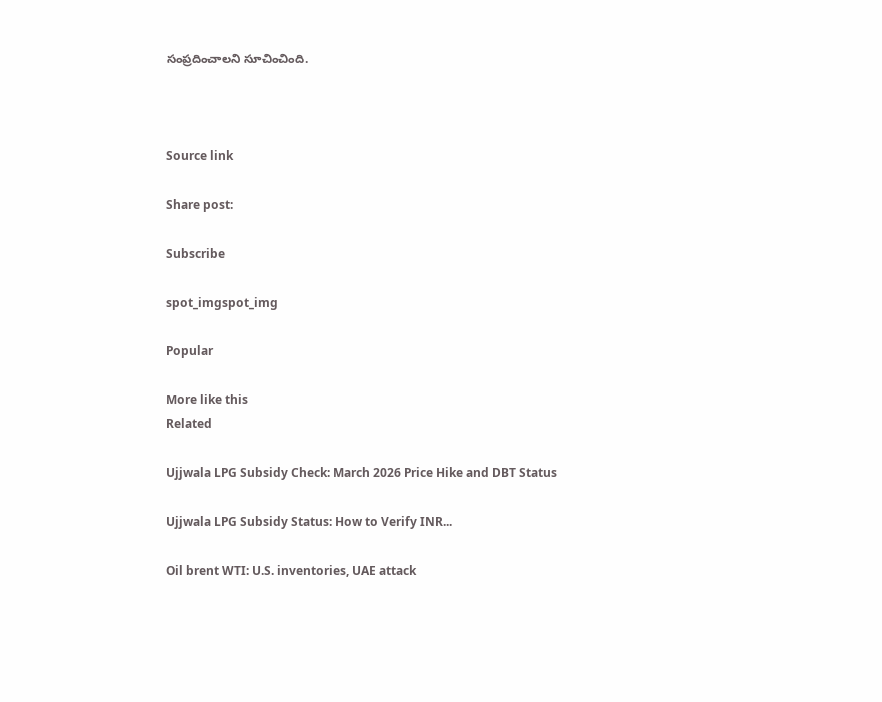సంప్రదించాలని సూచించింది.



Source link

Share post:

Subscribe

spot_imgspot_img

Popular

More like this
Related

Ujjwala LPG Subsidy Check: March 2026 Price Hike and DBT Status

Ujjwala LPG Subsidy Status: How to Verify INR...

Oil brent WTI: U.S. inventories, UAE attack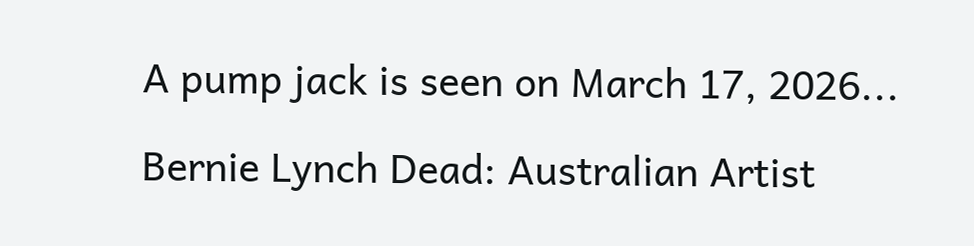A pump jack is seen on March 17, 2026...

Bernie Lynch Dead: Australian Artist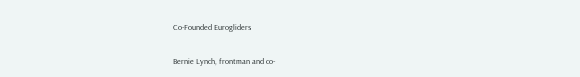Co-Founded Eurogliders

Bernie Lynch, frontman and co-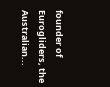founder of Eurogliders, the Australian...